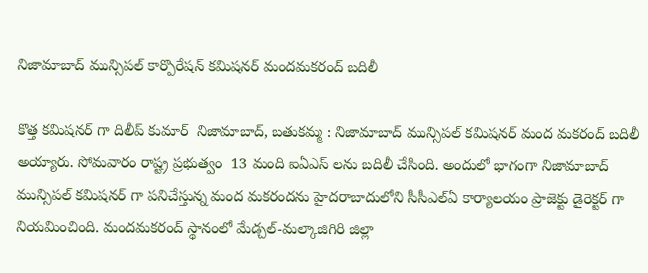నిజామాబాద్ మున్సిపల్ కార్పొరేషన్ కమిషనర్ మందమకరంద్ బదిలీ

కొత్త కమిషనర్ గా దిలీప్ కుమార్  నిజామాబాద్, బతుకమ్మ : నిజామాబాద్ మున్సిపల్ కమిషనర్ మంద మకరంద్ బదిలీ అయ్యారు. సోమవారం రాష్ట్ర ప్రభుత్వం  13 మంది ఐఏఎస్ లను బదిలీ చేసింది. అందులో భాగంగా నిజామాబాద్ మున్సిపల్ కమిషనర్ గా పనిచేస్తున్న మంద మకరందను హైదరాబాదులోని సీసీఎల్ఏ కార్యాలయం ప్రాజెక్టు డైరెక్టర్ గా నియమించింది. మందమకరంద్ స్థానంలో మేడ్చల్-మల్కాజిగిరి జిల్లా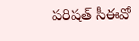పరిషత్ సీఈవో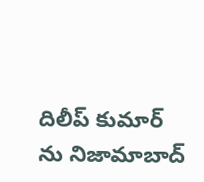దిలీప్ కుమార్ ను నిజామాబాద్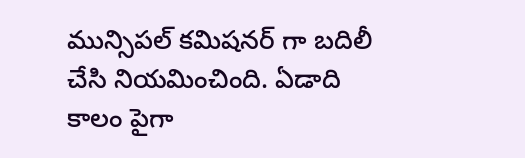మున్సిపల్ కమిషనర్ గా బదిలీ చేసి నియమించింది. ఏడాది కాలం పైగా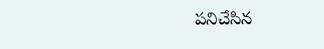పనిచేసిన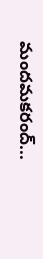మందమకరంద్...